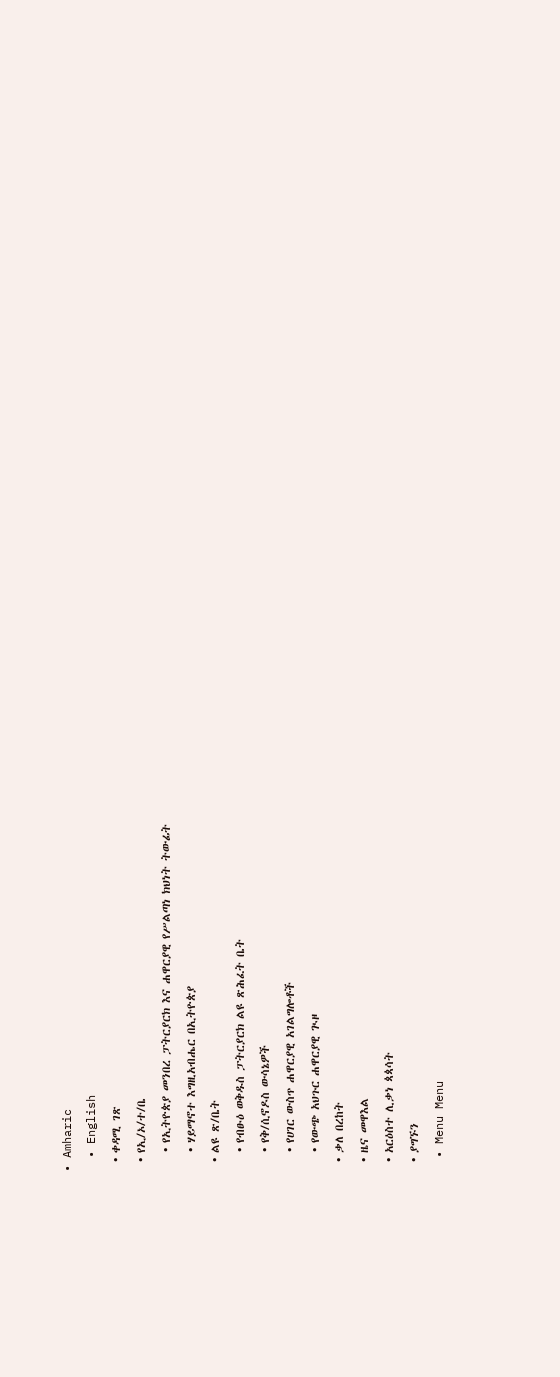• Amharic
  • English
  • ቀዳሚ ገጽ
  • የኢ/ኦ/ተ/ቤ
    • የኢትዮጵያ መንበረ ፓትርያርክ እና ሐዋርያዊ የሥልጣነ ክህነት ትውፊት
    • ሃይማኖተ እግዚአብሔር በኢትዮጵያ
  • ልዩ ጽ/ቤት
    • የብፁዕ ወቅዱስ ፓትርያርክ ልዩ ጽሕፈት ቤት
    • የቅ/ሲኖዶስ ውሳኔዎች
    • የሀገር ውስጥ ሐዋርያዊ አገልግሎቶች
    • የውጭ አህጉር ሐዋርያዊ ጒዞ
  • ቃለ በረከት
  • ዜና መዋእል
  • አርዕስተ ሊቃነ ጳጳሳት
  • ያግኙን
  • Menu Menu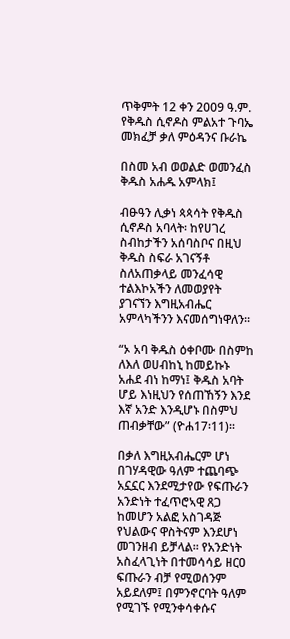ጥቅምት 12 ቀን 2009 ዓ.ም. የቅዱስ ሲኖዶስ ምልአተ ጉባኤ መክፈቻ ቃለ ምዕዳንና ቡራኬ

በስመ አብ ወወልድ ወመንፈስ ቅዱስ አሐዱ አምላክ፤

ብፁዓን ሊቃነ ጳጳሳት የቅዱስ ሲኖዶስ አባላት፡ ከየሀገረ ስብከታችን አሰባስቦና በዚህ ቅዱስ ስፍራ አገናኝቶ ስለአጠቃላይ መንፈሳዊ ተልእኮአችን ለመወያየት ያገናኘን እግዚአብሔር አምላካችንን እናመሰግነዋለን፡፡

“ኦ አባ ቅዱስ ዕቀቦሙ በስምከ ለእለ ወሀብከኒ ከመይኩኑ አሐደ ብነ ከማነ፤ ቅዱስ አባት ሆይ እነዚህን የሰጠኸኝን እንደ እኛ አንድ እንዲሆኑ በስምህ ጠብቃቸው” (ዮሐ17፡11)፡፡

በቃለ እግዚአብሔርም ሆነ በገሃዳዊው ዓለም ተጨባጭ አኗኗር እንደሚታየው የፍጡራን አንድነት ተፈጥሮኣዊ ጸጋ ከመሆን አልፎ አስገዳጅ የህልውና ዋስትናም እንደሆነ መገንዘብ ይቻላል፡፡ የአንድነት አስፈላጊነት በተመሳሳይ ዘርዐ ፍጡራን ብቻ የሚወሰንም አይደለም፤ በምንኖርባት ዓለም የሚገኙ የሚንቀሳቀሱና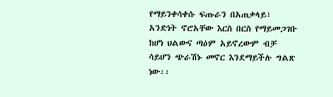የማይንቀሳቀሱ ፍጡራን በአጠቃላይ፣ አንድነት ኖሮአቸው እርስ በርስ የማይመጋገቡ ከሆነ ህልውና ጣዕም አይኖረውም ብቻ ሳይሆን ጭራሽኑ መኖር እንደማይችሉ ግልጽ ነው፡፡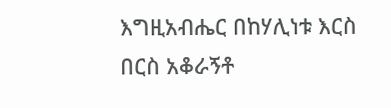እግዚአብሔር በከሃሊነቱ እርስ በርስ አቆራኝቶ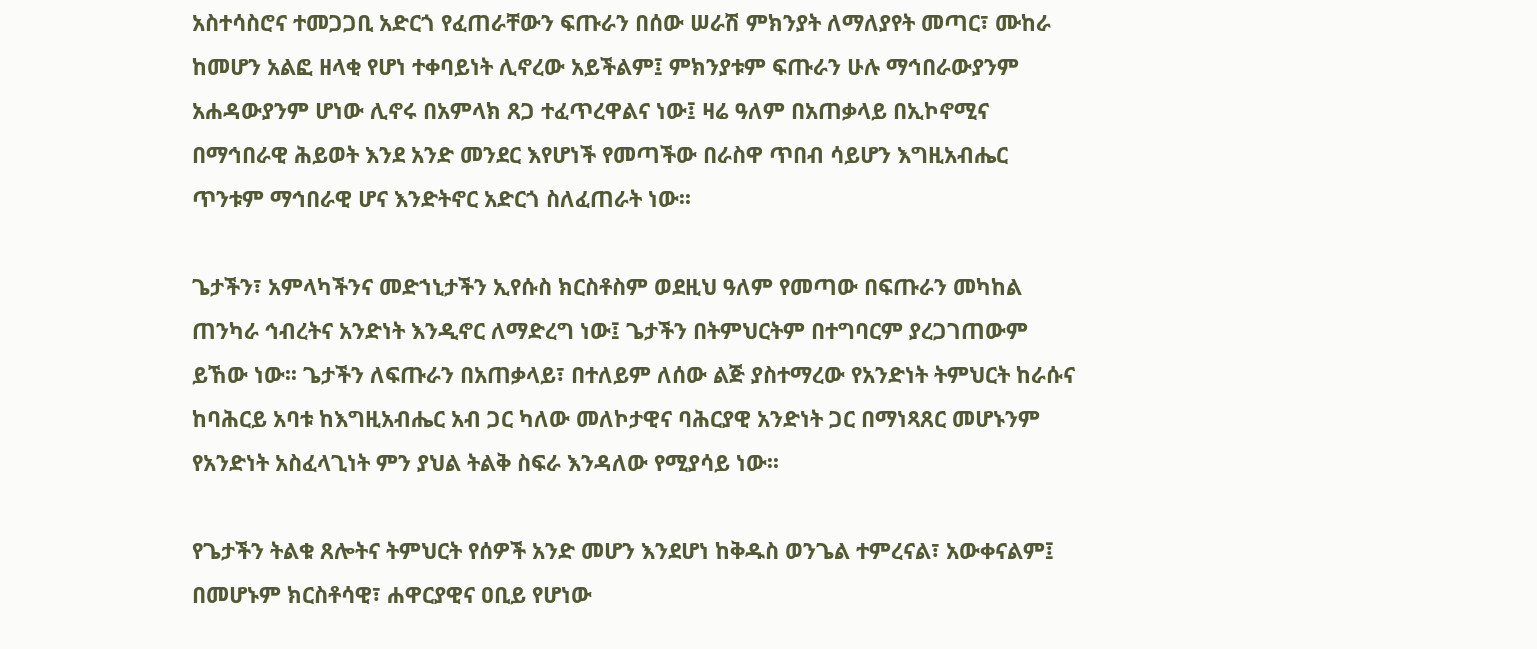አስተሳስሮና ተመጋጋቢ አድርጎ የፈጠራቸውን ፍጡራን በሰው ሠራሽ ምክንያት ለማለያየት መጣር፣ ሙከራ ከመሆን አልፎ ዘላቂ የሆነ ተቀባይነት ሊኖረው አይችልም፤ ምክንያቱም ፍጡራን ሁሉ ማኅበራውያንም አሐዳውያንም ሆነው ሊኖሩ በአምላክ ጸጋ ተፈጥረዋልና ነው፤ ዛሬ ዓለም በአጠቃላይ በኢኮኖሚና በማኅበራዊ ሕይወት እንደ አንድ መንደር እየሆነች የመጣችው በራስዋ ጥበብ ሳይሆን እግዚአብሔር ጥንቱም ማኅበራዊ ሆና እንድትኖር አድርጎ ስለፈጠራት ነው፡፡

ጌታችን፣ አምላካችንና መድኀኒታችን ኢየሱስ ክርስቶስም ወደዚህ ዓለም የመጣው በፍጡራን መካከል ጠንካራ ኅብረትና አንድነት እንዲኖር ለማድረግ ነው፤ ጌታችን በትምህርትም በተግባርም ያረጋገጠውም ይኸው ነው፡፡ ጌታችን ለፍጡራን በአጠቃላይ፣ በተለይም ለሰው ልጅ ያስተማረው የአንድነት ትምህርት ከራሱና ከባሕርይ አባቱ ከእግዚአብሔር አብ ጋር ካለው መለኮታዊና ባሕርያዊ አንድነት ጋር በማነጻጸር መሆኑንም የአንድነት አስፈላጊነት ምን ያህል ትልቅ ስፍራ እንዳለው የሚያሳይ ነው፡፡

የጌታችን ትልቁ ጸሎትና ትምህርት የሰዎች አንድ መሆን እንደሆነ ከቅዱስ ወንጌል ተምረናል፣ አውቀናልም፤ በመሆኑም ክርስቶሳዊ፣ ሐዋርያዊና ዐቢይ የሆነው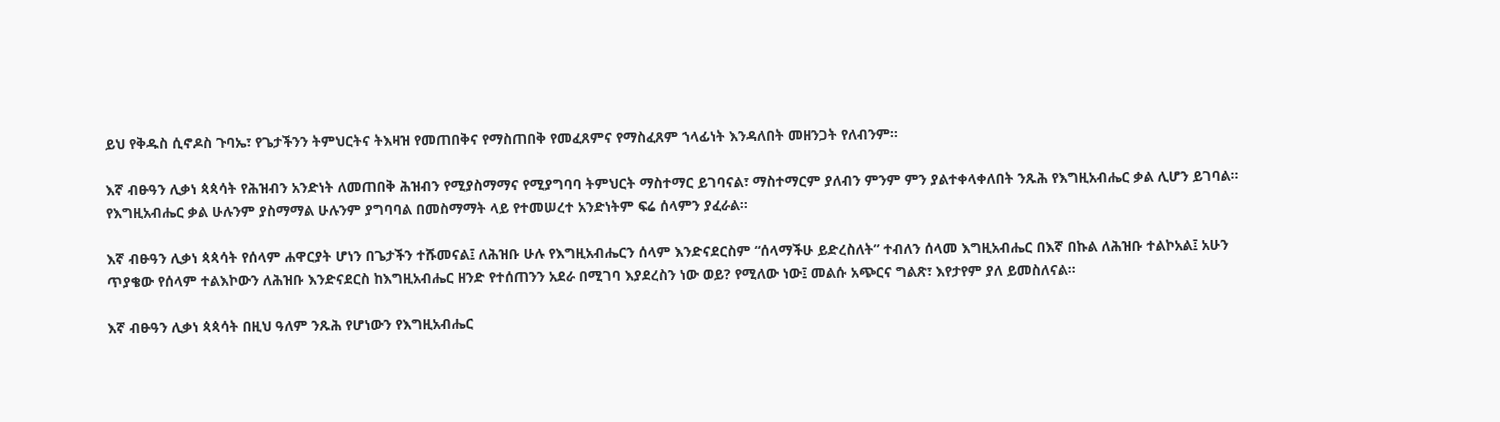ይህ የቅዱስ ሲኖዶስ ጉባኤ፣ የጌታችንን ትምህርትና ትእዛዝ የመጠበቅና የማስጠበቅ የመፈጸምና የማስፈጸም ኀላፊነት እንዳለበት መዘንጋት የለብንም፡፡

እኛ ብፁዓን ሊቃነ ጳጳሳት የሕዝብን አንድነት ለመጠበቅ ሕዝብን የሚያስማማና የሚያግባባ ትምህርት ማስተማር ይገባናል፣ ማስተማርም ያለብን ምንም ምን ያልተቀላቀለበት ንጹሕ የእግዚአብሔር ቃል ሊሆን ይገባል፡፡ የእግዚአብሔር ቃል ሁሉንም ያስማማል ሁሉንም ያግባባል በመስማማት ላይ የተመሠረተ አንድነትም ፍሬ ሰላምን ያፈራል፡፡

እኛ ብፁዓን ሊቃነ ጳጳሳት የሰላም ሐዋርያት ሆነን በጌታችን ተሹመናል፤ ለሕዝቡ ሁሉ የእግዚአብሔርን ሰላም እንድናደርስም “ሰላማችሁ ይድረስለት” ተብለን ሰላመ እግዚአብሔር በእኛ በኩል ለሕዝቡ ተልኮአል፤ አሁን ጥያቄው የሰላም ተልእኮውን ለሕዝቡ እንድናደርስ ከእግዚአብሔር ዘንድ የተሰጠንን አደራ በሚገባ እያደረስን ነው ወይ? የሚለው ነው፤ መልሱ አጭርና ግልጽ፣ እየታየም ያለ ይመስለናል፡፡

እኛ ብፁዓን ሊቃነ ጳጳሳት በዚህ ዓለም ንጹሕ የሆነውን የእግዚአብሔር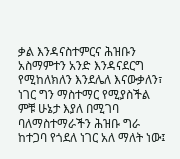ቃል እንዳናስተምርና ሕዝቡን አስማምተን አንድ እንዳናደርግ የሚከለክለን እንደሌለ እናውቃለን፣ ነገር ግን ማስተማር የሚያስችል ምቹ ሁኔታ እያለ በሚገባ ባለማስተማራችን ሕዝቡ ግራ ከተጋባ የጎደለ ነገር አለ ማለት ነው፤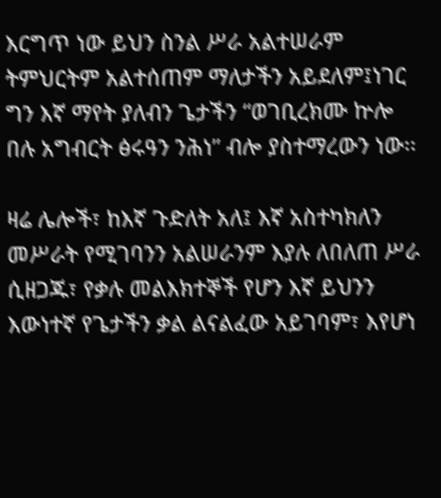እርግጥ ነው ይህን ስንል ሥራ አልተሠራም ትምህርትም አልተሰጠም ማለታችን አይደለም፤ነገር ግን እኛ ማየት ያለብን ጌታችን “ወገቢረክሙ ኵሎ በሉ አግብርት ፅሩዓን ንሕነ” ብሎ ያስተማረውን ነው፡፡

ዛሬ ሌሎች፣ ከእኛ ጉድለት አለ፤ እኛ አስተካክለን መሥራት የሚገባንን አልሠራንም እያሉ ለበለጠ ሥራ ሲዘጋጁ፣ የቃሉ መልእክተኞች የሆን እኛ ይህንን እውነተኛ የጌታችን ቃል ልናልፈው አይገባም፣ እየሆነ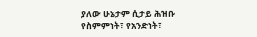ያለው ሁኔታም ሲታይ ሕዝቡ የስምምነት፣ የአንድነት፣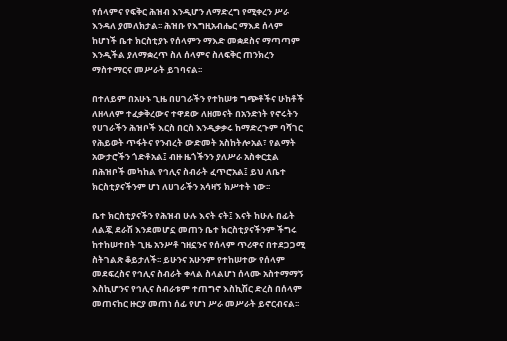የሰላምና የፍቅር ሕዝብ እንዲሆን ለማድረግ የሚቀረን ሥራ እንዳለ ያመለክታል፡፡ ሕዝቡ የእግዚአብሔር ማእደ ሰላም ከሆነች ቤተ ክርስቲያኑ የሰላምን ማእድ መቋደስና ማጣጣም እንዲችል ያለማቋረጥ ስለ ሰላምና ስለፍቅር ጠንክረን ማስተማርና መሥራት ይገባናል፡፡

በተለይም በአሁኑ ጊዜ በሀገራችን የተከሠቱ ግጭቶችና ሁከቶች ለዘላለም ተፈቃቅረውና ተዋደው ለዘመናት በአንድነት የኖሩትን የሀገራችን ሕዝቦች እርስ በርስ እንዲቃቃሩ ከማድረጉም ባሻገር የሕይወት ጥፋትና የንብረት ውድመት አስከትሎአል፣ የልማት አውታሮችን ጎድቶአል፤ ብዙ ዜጎችንን ያለሥራ አስቀርቷል በሕዝቦች መካከል የኅሊና ስብራት ፈጥሮአል፤ ይህ ለቤተ ክርስቲያናችንም ሆነ ለሀገራችን አሳዛኝ ክሥተት ነው፡፡

ቤተ ክርስቲያናችን የሕዝብ ሁሉ እናት ናት፤ እናት ከሁሉ በፊት ለልጇ ደራሽ እንደመሆኗ መጠን ቤተ ክርስቲያናችንም ችግሩ ከተከሠተበት ጊዜ አንሥቶ ኀዘኗንና የሰላም ጥሪዋና በተደጋጋሚ ስትገልጽ ቆይታለች፡፡ ይሁንና አሁንም የተከሠተው የሰላም መደፍረስና የኅሊና ስብራት ቀላል ስላልሆነ ሰላሙ አስተማማኝ እስኪሆንና የኅሊና ስብራቱም ተጠግኖ እስኪሽር ድረስ በሰላም መጠናከር ዙርያ መጠነ ሰፊ የሆነ ሥራ መሥራት ይኖርብናል፡፡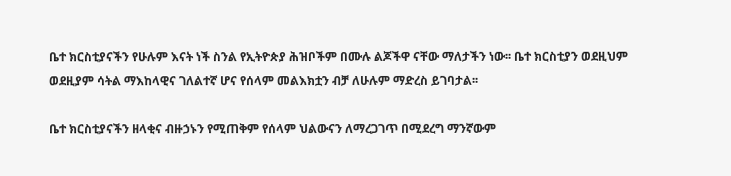ቤተ ክርስቲያናችን የሁሉም እናት ነች ስንል የኢትዮጵያ ሕዝቦችም በሙሉ ልጆችዋ ናቸው ማለታችን ነው፡፡ ቤተ ክርስቲያን ወደዚህም ወደዚያም ሳትል ማእከላዊና ገለልተኛ ሆና የሰላም መልእክቷን ብቻ ለሁሉም ማድረስ ይገባታል፡፡

ቤተ ክርስቲያናችን ዘላቂና ብዙኃኑን የሚጠቅም የሰላም ህልውናን ለማረጋገጥ በሚደረግ ማንኛውም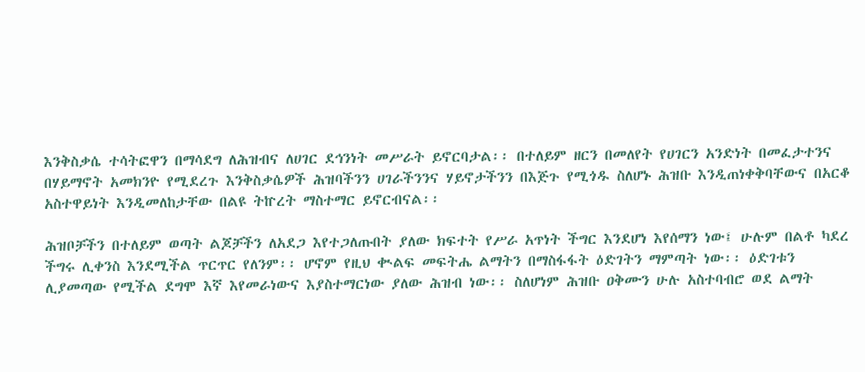እንቅስቃሴ ተሳትፎዋን በማሳደግ ለሕዝብና ለሀገር ደኅንነት መሥራት ይኖርባታል፡፡ በተለይም ዘርን በመለየት የሀገርን አንድነት በመፈታተንና በሃይማኖት አመክንዮ የሚደረጉ እንቅስቃሴዎች ሕዝባችንን ሀገራችንንና ሃይኖታችንን በእጅጉ የሚጎዱ ስለሆኑ ሕዝቡ እንዲጠነቀቅባቸውና በአርቆ አስተዋይነት እንዲመለከታቸው በልዩ ትኵረት ማስተማር ይኖርብናል፡፡

ሕዝቦቻችን በተለይም ወጣት ልጆቻችን ለአደጋ እየተጋለጡበት ያለው ክፍተት የሥራ አጥነት ችግር እንደሆነ እየሰማን ነው፤ ሁሉም በልቶ ካደረ ችግሩ ሊቀንስ እንደሚችል ጥርጥር የለንም፡፡ ሆኖም የዚህ ቊልፍ መፍትሔ ልማትን በማስፋፋት ዕድገትን ማምጣት ነው፡፡ ዕድገቱን ሊያመጣው የሚችል ደግሞ እኛ እየመራነውና እያስተማርነው ያለው ሕዝብ ነው፡፡ ስለሆነም ሕዝቡ ዐቅሙን ሁሉ አስተባብሮ ወደ ልማት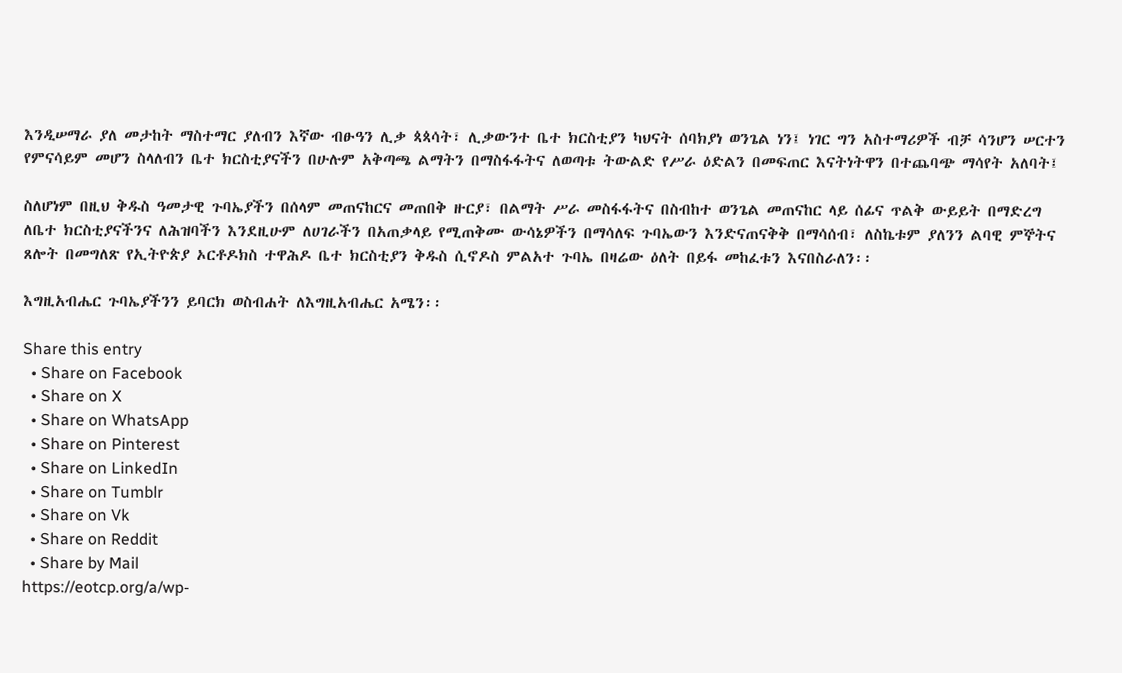እንዲሠማራ ያለ መታከት ማስተማር ያለብን እኛው ብፁዓን ሊቃ ጳጳሳት፣ ሊቃውንተ ቤተ ክርስቲያን ካህናት ሰባክያነ ወንጌል ነን፤ ነገር ግን አስተማሪዎች ብቻ ሳንሆን ሠርተን የምናሳይም መሆን ስላለብን ቤተ ክርስቲያናችን በሁሉም አቅጣጫ ልማትን በማስፋፋትና ለወጣቱ ትውልድ የሥራ ዕድልን በመፍጠር እናትነትዋን በተጨባጭ ማሳየት አለባት፤

ስለሆነም በዚህ ቅዱስ ዓመታዊ ጉባኤያችን በሰላም መጠናከርና መጠበቅ ዙርያ፣ በልማት ሥራ መስፋፋትና በስብከተ ወንጌል መጠናከር ላይ ሰፊና ጥልቅ ውይይት በማድረግ ለቤተ ክርስቲያናችንና ለሕዝባችን እንደዚሁም ለሀገራችን በአጠቃላይ የሚጠቅሙ ውሳኔዎችን በማሳለፍ ጉባኤውን እንድናጠናቅቅ በማሳሰብ፣ ለስኬቱም ያለንን ልባዊ ምኞትና ጸሎት በመግለጽ የኢትዮጵያ ኦርቶዶክስ ተዋሕዶ ቤተ ክርስቲያን ቅዱስ ሲኖዶስ ምልአተ ጉባኤ በዛሬው ዕለት በይፋ መከፈቱን እናበስራለን፡፡

እግዚአብሔር ጉባኤያችንን ይባርክ ወስብሐት ለእግዚአብሔር አሜን፡፡

Share this entry
  • Share on Facebook
  • Share on X
  • Share on WhatsApp
  • Share on Pinterest
  • Share on LinkedIn
  • Share on Tumblr
  • Share on Vk
  • Share on Reddit
  • Share by Mail
https://eotcp.org/a/wp-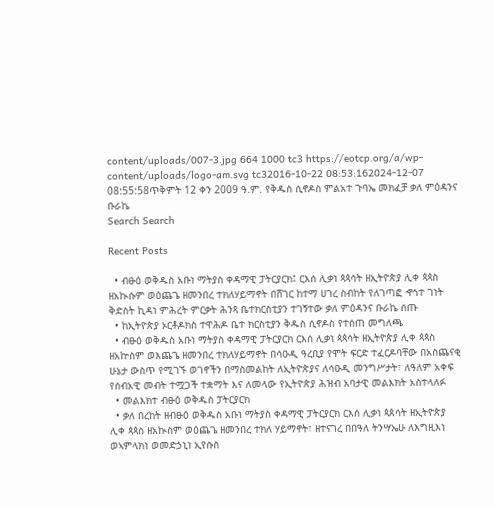content/uploads/007-3.jpg 664 1000 tc3 https://eotcp.org/a/wp-content/uploads/logo-am.svg tc32016-10-22 08:53:162024-12-07 08:55:58ጥቅምት 12 ቀን 2009 ዓ.ም. የቅዱስ ሲኖዶስ ምልአተ ጉባኤ መክፈቻ ቃለ ምዕዳንና ቡራኬ
Search Search

Recent Posts

  • ብፁዕ ወቅዱስ አቡነ ማትያስ ቀዳማዊ ፓትርያርክ፤ ርእሰ ሊቃነ ጳጳሳት ዘኢትዮጵያ ሊቀ ጳጳስ ዘአኲሱም ወዕጨጌ ዘመንበረ ተክለሃይማኖት በሸገር ከተማ ሀገረ ስብከት የለገጣፎ ኆኅተ ገነት ቅድስት ኪዳነ ምሕረት ምርቃት ሕንጻ ቤተክርስቲያን ተገኝተው ቃለ ምዕዳንና ቡራኬ ሰጡ
  • ከኢትዮጵያ ኦርቶዶክስ ተዋሕዶ ቤተ ክርስቲያን ቅዱስ ሲኖዶስ የተሰጠ መግለጫ
  • ብፁዕ ወቅዱስ አቡነ ማትያስ ቀዳማዊ ፓትርያርክ ርእሰ ሊቃነ ጳጳሳት ዘኢትዮጵያ ሊቀ ጳጳስ ዘአኵስም ወእጨጌ ዘመንበረ ተክለሃይማኖት በሳዑዲ ዓረቢያ የሞት ፍርድ ተፈርዶባቸው በአስጨናቂ ሁኔታ ውስጥ የሚገኙ ወገኖችን በማስመልከት ለኢትዮጵያና ለሳዑዲ መንግሥታት፣ ለዓለም አቀፍ የሰብአዊ መብት ተሟጋች ተቋማት እና ለመላው የኢትዮጵያ ሕዝብ አባታዊ መልእክት አስተላለፉ
  • መልእክተ ብፁዕ ወቅዱስ ፓትርያርክ
  • ቃለ በረከት ዘብፁዕ ወቅዱስ አቡነ ማትያስ ቀዳማዊ ፓትርያርክ ርእሰ ሊቃነ ጳጰሳት ዘኢትዮጵያ ሊቀ ጳጳስ ዘአኲስም ወዕጨጌ ዘመንበረ ተክለ ሃይማኖት፣ ዘተናገረ በበዓለ ትንሣኤሁ ለእግዚእነ ወኣምላክነ ወመድኃኒነ ኢየሱስ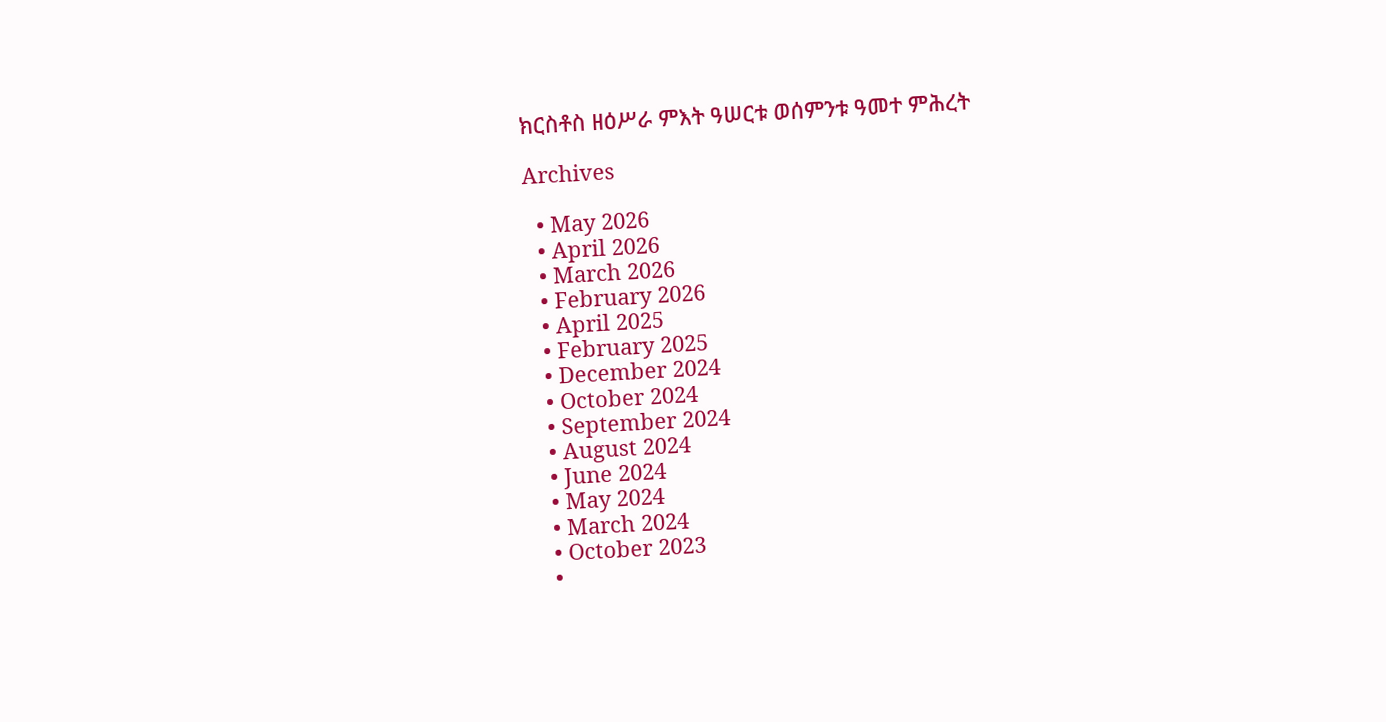ክርስቶስ ዘዕሥራ ምእት ዓሠርቱ ወሰምንቱ ዓመተ ምሕረት

Archives

  • May 2026
  • April 2026
  • March 2026
  • February 2026
  • April 2025
  • February 2025
  • December 2024
  • October 2024
  • September 2024
  • August 2024
  • June 2024
  • May 2024
  • March 2024
  • October 2023
  •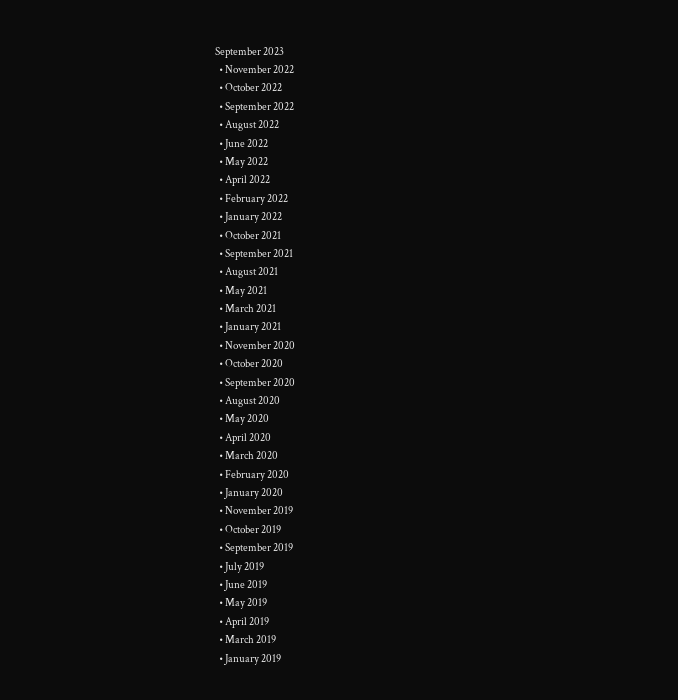September 2023
  • November 2022
  • October 2022
  • September 2022
  • August 2022
  • June 2022
  • May 2022
  • April 2022
  • February 2022
  • January 2022
  • October 2021
  • September 2021
  • August 2021
  • May 2021
  • March 2021
  • January 2021
  • November 2020
  • October 2020
  • September 2020
  • August 2020
  • May 2020
  • April 2020
  • March 2020
  • February 2020
  • January 2020
  • November 2019
  • October 2019
  • September 2019
  • July 2019
  • June 2019
  • May 2019
  • April 2019
  • March 2019
  • January 2019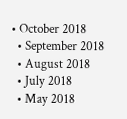• October 2018
  • September 2018
  • August 2018
  • July 2018
  • May 2018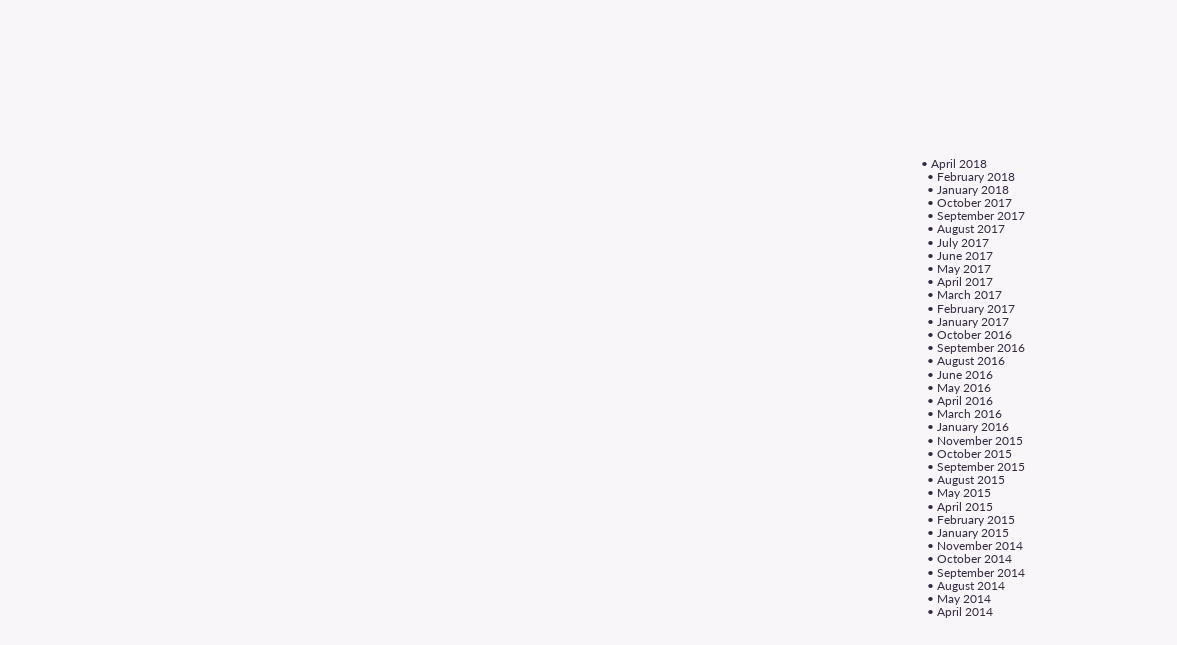• April 2018
  • February 2018
  • January 2018
  • October 2017
  • September 2017
  • August 2017
  • July 2017
  • June 2017
  • May 2017
  • April 2017
  • March 2017
  • February 2017
  • January 2017
  • October 2016
  • September 2016
  • August 2016
  • June 2016
  • May 2016
  • April 2016
  • March 2016
  • January 2016
  • November 2015
  • October 2015
  • September 2015
  • August 2015
  • May 2015
  • April 2015
  • February 2015
  • January 2015
  • November 2014
  • October 2014
  • September 2014
  • August 2014
  • May 2014
  • April 2014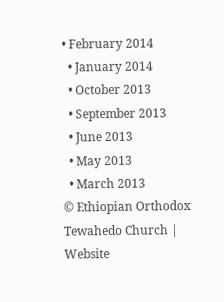• February 2014
  • January 2014
  • October 2013
  • September 2013
  • June 2013
  • May 2013
  • March 2013
© Ethiopian Orthodox Tewahedo Church | Website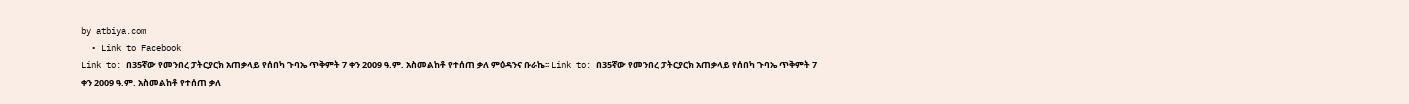by atbiya.com
  • Link to Facebook
Link to: በ35ኛው የመንበረ ፓትርያርክ አጠቃላይ የሰበካ ጉባኤ ጥቅምት 7 ቀን 2009 ዓ.ም. አስመልከቶ የተሰጠ ቃለ ምዕዳንና ቡራኬ፡፡ Link to: በ35ኛው የመንበረ ፓትርያርክ አጠቃላይ የሰበካ ጉባኤ ጥቅምት 7 ቀን 2009 ዓ.ም. አስመልከቶ የተሰጠ ቃለ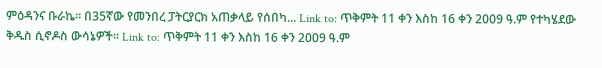ምዕዳንና ቡራኬ፡፡ በ35ኛው የመንበረ ፓትርያርክ አጠቃላይ የሰበካ... Link to: ጥቅምት 11 ቀን እስከ 16 ቀን 2009 ዓ.ም የተካሄደው ቅዱስ ሲኖዶስ ውሳኔዎች፡፡ Link to: ጥቅምት 11 ቀን እስከ 16 ቀን 2009 ዓ.ም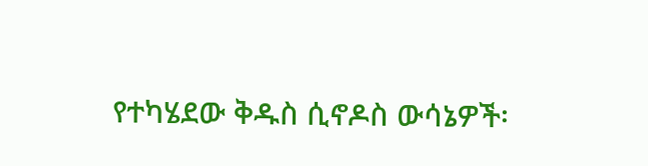የተካሄደው ቅዱስ ሲኖዶስ ውሳኔዎች፡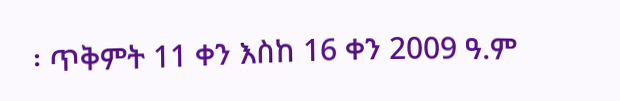፡ ጥቅምት 11 ቀን እስከ 16 ቀን 2009 ዓ.ም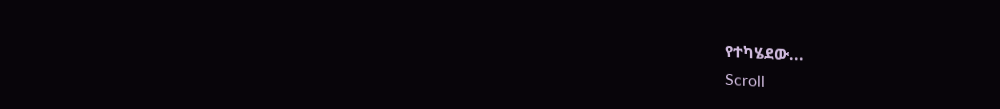የተካሄደው...
Scroll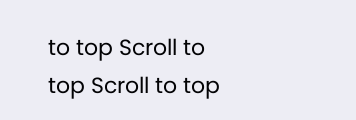to top Scroll to top Scroll to top